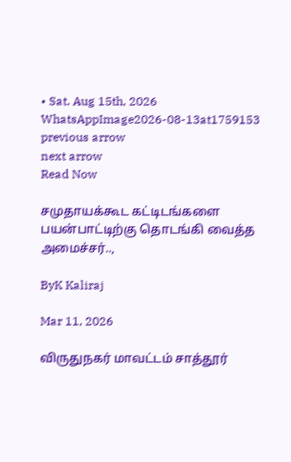• Sat. Aug 15th, 2026
WhatsAppImage2026-08-13at1759153
previous arrow
next arrow
Read Now

சமுதாயக்கூட கட்டிடங்களை பயன்பாட்டிற்கு தொடங்கி வைத்த அமைச்சர்..,

ByK Kaliraj

Mar 11, 2026

விருதுநகர் மாவட்டம் சாத்தூர்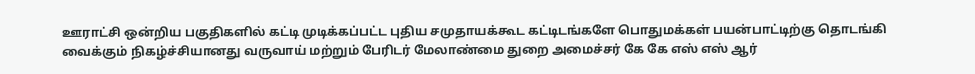ஊராட்சி ஒன்றிய பகுதிகளில் கட்டி முடிக்கப்பட்ட புதிய சமுதாயக்கூட கட்டிடங்களே பொதுமக்கள் பயன்பாட்டிற்கு தொடங்கி வைக்கும் நிகழ்ச்சியானது வருவாய் மற்றும் பேரிடர் மேலாண்மை துறை அமைச்சர் கே கே எஸ் எஸ் ஆர்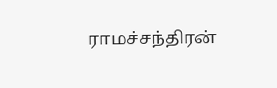ராமச்சந்திரன்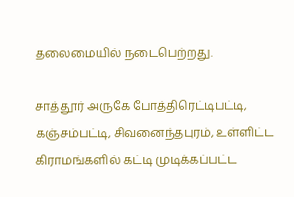தலைமையில் நடைபெற்றது.

சாத்தூர் அருகே போத்திரெட்டிபட்டி, கஞ்சம்பட்டி, சிவனைந்தபுரம், உள்ளிட்ட கிராமங்களில் கட்டி முடிக்கப்பட்ட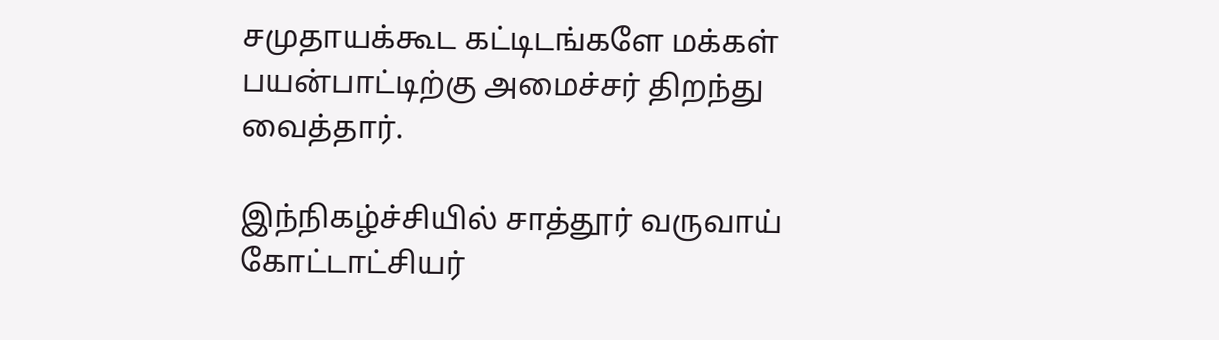சமுதாயக்கூட கட்டிடங்களே மக்கள் பயன்பாட்டிற்கு அமைச்சர் திறந்து வைத்தார்.

இந்நிகழ்ச்சியில் சாத்தூர் வருவாய் கோட்டாட்சியர்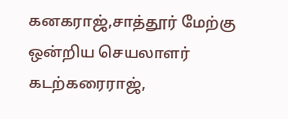கனகராஜ்,சாத்தூர் மேற்கு ஒன்றிய செயலாளர் கடற்கரைராஜ்,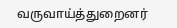வருவாய்த்துறைனர்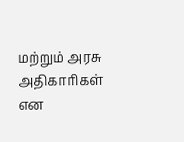மற்றும் அரசு அதிகாரிகள் என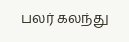பலர் கலந்து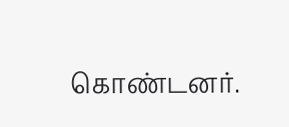கொண்டனர்.